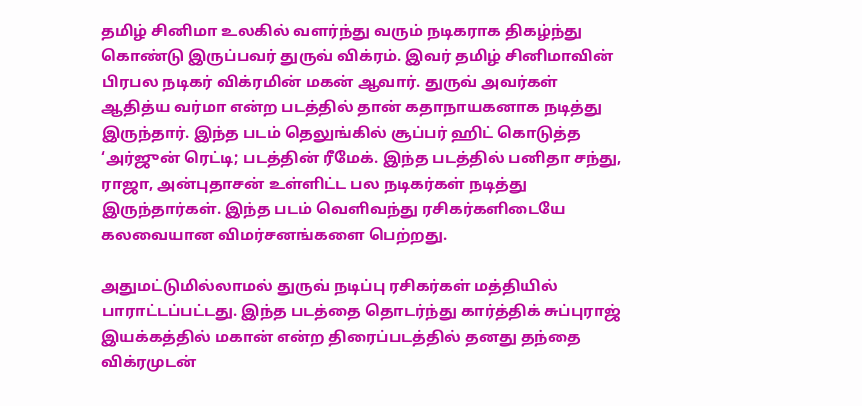தமிழ் சினிமா உலகில் வளர்ந்து வரும் நடிகராக திகழ்ந்து கொண்டு இருப்பவர் துருவ் விக்ரம். இவர் தமிழ் சினிமாவின் பிரபல நடிகர் விக்ரமின் மகன் ஆவார். துருவ் அவர்கள் ஆதித்ய வர்மா என்ற படத்தில் தான் கதாநாயகனாக நடித்து இருந்தார். இந்த படம் தெலுங்கில் சூப்பர் ஹிட் கொடுத்த ‘அர்ஜுன் ரெட்டி; படத்தின் ரீமேக். இந்த படத்தில் பனிதா சந்து, ராஜா, அன்புதாசன் உள்ளிட்ட பல நடிகர்கள் நடித்து இருந்தார்கள். இந்த படம் வெளிவந்து ரசிகர்களிடையே கலவையான விமர்சனங்களை பெற்றது.

அதுமட்டுமில்லாமல் துருவ் நடிப்பு ரசிகர்கள் மத்தியில் பாராட்டப்பட்டது. இந்த படத்தை தொடர்ந்து கார்த்திக் சுப்புராஜ் இயக்கத்தில் மகான் என்ற திரைப்படத்தில் தனது தந்தை விக்ரமுடன்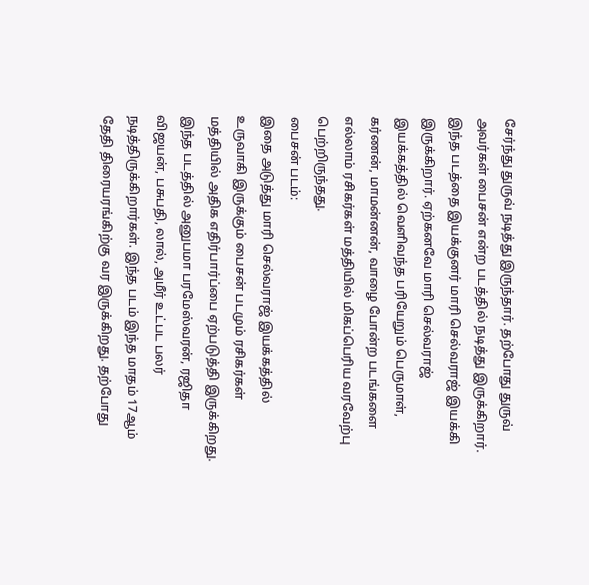சேர்ந்து துருவ் நடித்து இருந்தார். தற்போது துருவ் அவர்கள் பைசன் என்ற படத்தில் நடித்து இருக்கிறார். இந்த படத்தை இயக்குனர் மாரி செல்வராஜ் இயக்கி இருக்கிறார். ஏற்கனவே மாரி செல்வராஜ் இயக்கத்தில் வெளிவந்த பரியேறும் பெருமாள், கர்ணன், மாமன்னன், வாழை போன்ற படங்களை எல்லாம் ரசிகர்கள் மத்தியில் மிகப்பெரிய வரவேற்பு பெற்றிருந்தது.
பைசன் படம்:
இதை அடுத்து மாரி செல்வராஜ் இயக்கத்தில் உருவாகி இருக்கும் பைசன் படமும் ரசிகர்கள் மத்தியில் அதிக எதிர்பார்ப்பை ஏற்படுத்தி இருக்கிறது. இந்த படத்தில் அனுபமா பரமேஸ்வரன், ரஜிதா விஜயன், பசுபதி, லால், அமீர் உட்பட பலர் நடித்திருக்கிறார்கள். இந்த படம் இந்த மாதம் 17ஆம் தேதி திரையரங்கிற்கு வர இருக்கிறது. தற்போது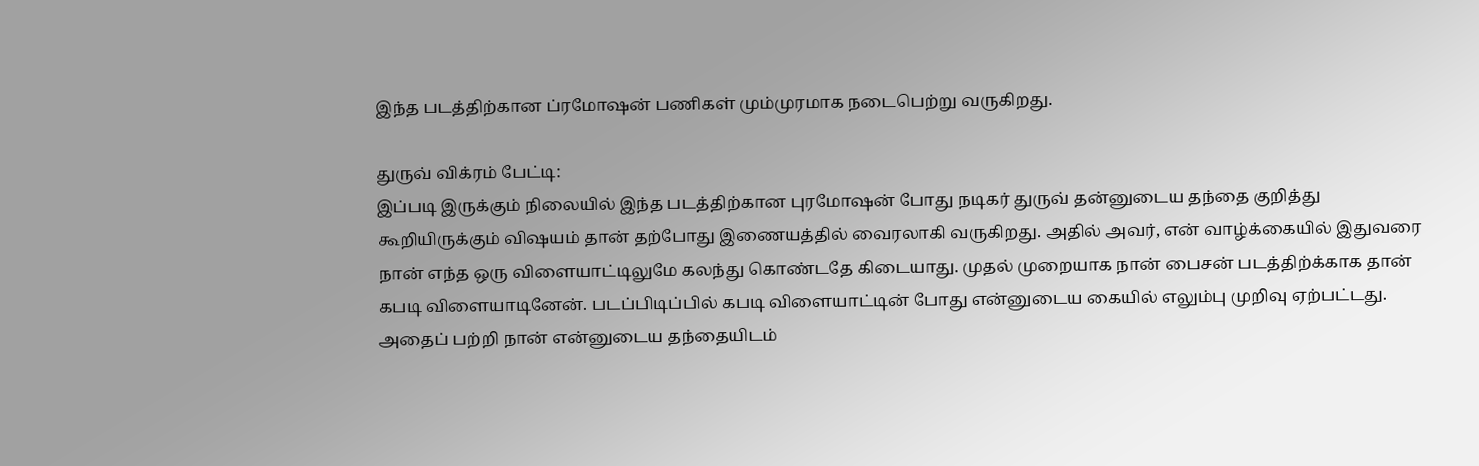இந்த படத்திற்கான ப்ரமோஷன் பணிகள் மும்முரமாக நடைபெற்று வருகிறது.

துருவ் விக்ரம் பேட்டி:
இப்படி இருக்கும் நிலையில் இந்த படத்திற்கான புரமோஷன் போது நடிகர் துருவ் தன்னுடைய தந்தை குறித்து கூறியிருக்கும் விஷயம் தான் தற்போது இணையத்தில் வைரலாகி வருகிறது. அதில் அவர், என் வாழ்க்கையில் இதுவரை நான் எந்த ஒரு விளையாட்டிலுமே கலந்து கொண்டதே கிடையாது. முதல் முறையாக நான் பைசன் படத்திற்க்காக தான் கபடி விளையாடினேன். படப்பிடிப்பில் கபடி விளையாட்டின் போது என்னுடைய கையில் எலும்பு முறிவு ஏற்பட்டது. அதைப் பற்றி நான் என்னுடைய தந்தையிடம்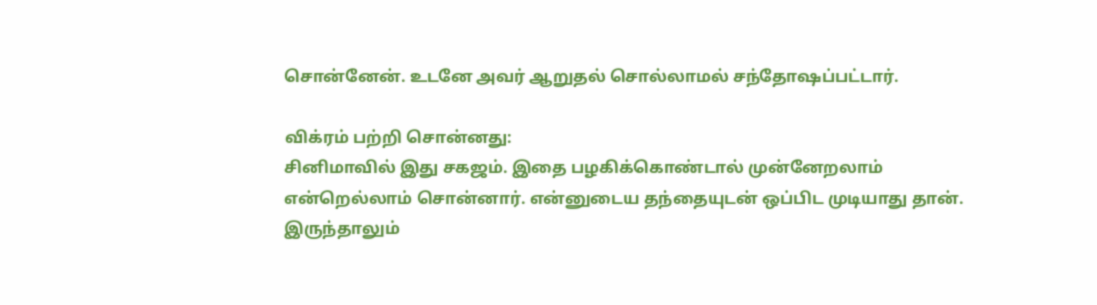சொன்னேன். உடனே அவர் ஆறுதல் சொல்லாமல் சந்தோஷப்பட்டார்.

விக்ரம் பற்றி சொன்னது:
சினிமாவில் இது சகஜம். இதை பழகிக்கொண்டால் முன்னேறலாம் என்றெல்லாம் சொன்னார். என்னுடைய தந்தையுடன் ஒப்பிட முடியாது தான். இருந்தாலும்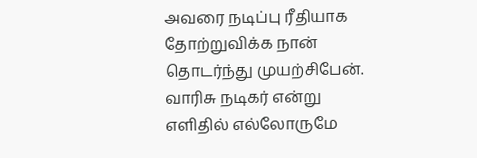அவரை நடிப்பு ரீதியாக தோற்றுவிக்க நான் தொடர்ந்து முயற்சிபேன். வாரிசு நடிகர் என்று எளிதில் எல்லோருமே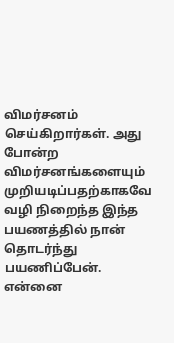விமர்சனம் செய்கிறார்கள். அது போன்ற விமர்சனங்களையும் முறியடிப்பதற்காகவே வழி நிறைந்த இந்த பயணத்தில் நான் தொடர்ந்து பயணிப்பேன். என்னை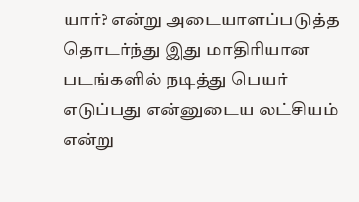யார்? என்று அடையாளப்படுத்த தொடர்ந்து இது மாதிரியான படங்களில் நடித்து பெயர் எடுப்பது என்னுடைய லட்சியம் என்று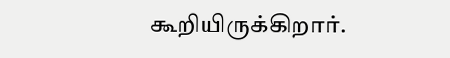கூறியிருக்கிறார்.